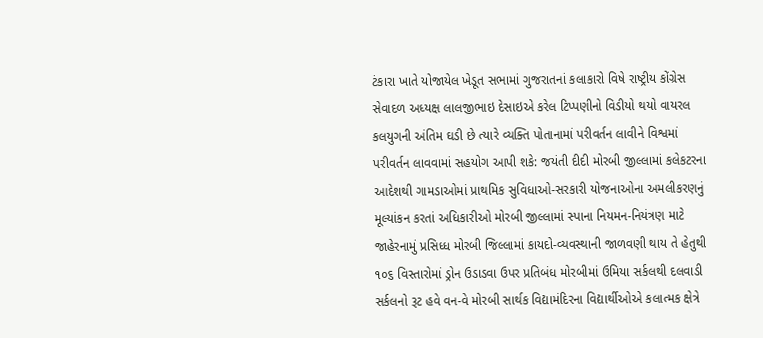ટંકારા ખાતે યોજાયેલ ખેડૂત સભામાં ગુજરાતનાં કલાકારો વિષે રાષ્ટ્રીય કોંગ્રેસ સેવાદળ અધ્યક્ષ લાલજીભાઇ દેસાઇએ કરેલ ટિપ્પણીનો વિડીયો થયો વાયરલ કલયુગની અંતિમ ઘડી છે ત્યારે વ્યક્તિ પોતાનામાં પરીવર્તન લાવીને વિશ્વમાં પરીવર્તન લાવવામાં સહયોગ આપી શકે: જયંતી દીદી મોરબી જીલ્લામાં કલેકટરના આદેશથી ગામડાઓમાં પ્રાથમિક સુવિધાઓ-સરકારી યોજનાઓના અમલીકરણનું મૂલ્યાંકન કરતાં અધિકારીઓ મોરબી જીલ્લામાં સ્પાના નિયમન-નિયંત્રણ માટે જાહેરનામું પ્રસિધ્ધ મોરબી જિલ્લામાં કાયદો-વ્યવસ્થાની જાળવણી થાય તે હેતુથી ૧૦૬ વિસ્તારોમાં ડ્રોન ઉડાડવા ઉપર પ્રતિબંધ મોરબીમાં ઉમિયા સર્કલથી દલવાડી સર્કલનો રૂટ હવે વન-વે મોરબી સાર્થક વિદ્યામંદિરના વિદ્યાર્થીઓએ કલાત્મક ક્ષેત્રે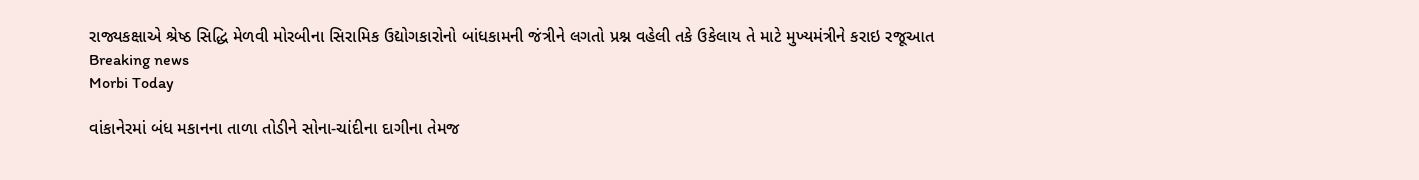રાજ્યકક્ષાએ શ્રેષ્ઠ સિદ્ધિ મેળવી મોરબીના સિરામિક ઉદ્યોગકારોનો બાંધકામની જંત્રીને લગતો પ્રશ્ન વહેલી તકે ઉકેલાય તે માટે મુખ્યમંત્રીને કરાઇ રજૂઆત
Breaking news
Morbi Today

વાંકાનેરમાં બંધ મકાનના તાળા તોડીને સોના-ચાંદીના દાગીના તેમજ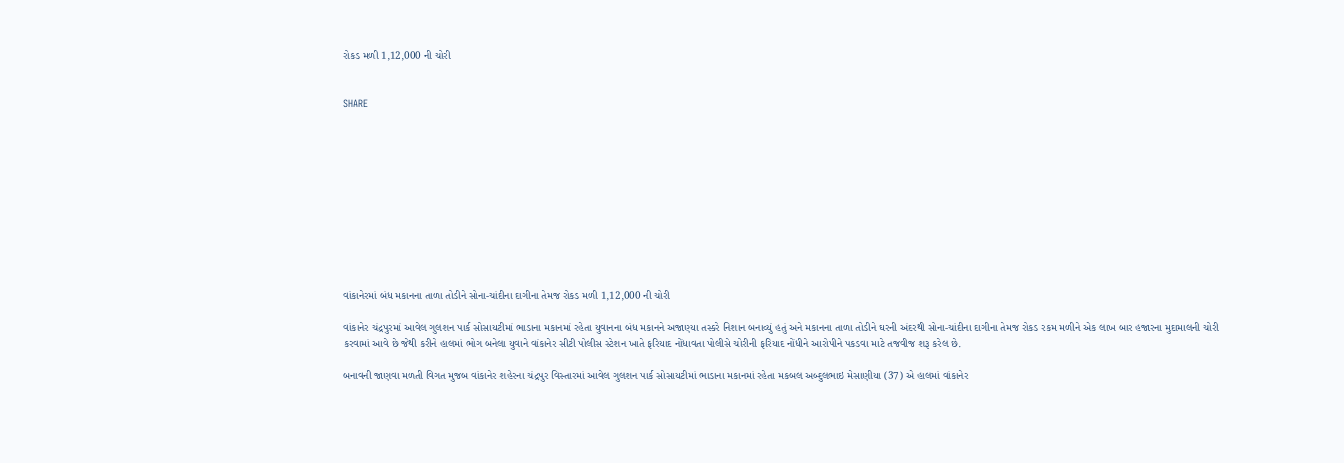રોકડ મળી 1,12,000 ની ચોરી


SHARE











વાંકાનેરમાં બંધ મકાનના તાળા તોડીને સોના-ચાંદીના દાગીના તેમજ રોકડ મળી 1,12,000 ની ચોરી

વાંકાનેર ચંદ્રપુરમાં આવેલ ગુલશન પાર્ક સોસાયટીમાં ભાડાના મકાનમાં રહેતા યુવાનના બંધ મકાનને અજાણ્યા તસ્કરે નિશાન બનાવ્યું હતું અને મકાનના તાળા તોડીને ઘરની અંદરથી સોના-ચાંદીના દાગીના તેમજ રોકડ રકમ મળીને એક લાખ બાર હજારના મુદામાલની ચોરી કરવામાં આવે છે જેથી કરીને હાલમાં ભોગ બનેલા યુવાને વાંકાનેર સીટી પોલીસ સ્ટેશન ખાતે ફરિયાદ નોંધાવતા પોલીસે ચોરીની ફરિયાદ નોંધીને આરોપીને પકડવા માટે તજવીજ શરૂ કરેલ છે.

બનાવની જાણવા મળતી વિગત મુજબ વાંકાનેર શહેરના ચંદ્રપુર વિસ્તારમાં આવેલ ગુલશન પાર્ક સોસાયટીમાં ભાડાના મકાનમાં રહેતા મકબલ અબ્દુલભાઇ મેસાણીયા (37) એ હાલમાં વાંકાનેર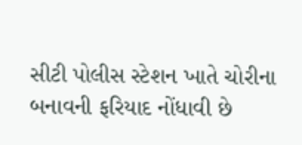સીટી પોલીસ સ્ટેશન ખાતે ચોરીના બનાવની ફરિયાદ નોંધાવી છે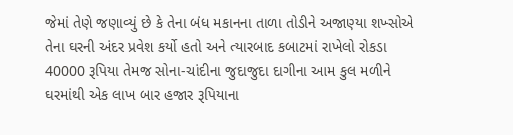જેમાં તેણે જણાવ્યું છે કે તેના બંધ મકાનના તાળા તોડીને અજાણ્યા શખ્સોએ તેના ઘરની અંદર પ્રવેશ કર્યો હતો અને ત્યારબાદ કબાટમાં રાખેલો રોકડા 40000 રૂપિયા તેમજ સોના-ચાંદીના જુદાજુદા દાગીના આમ કુલ મળીને ઘરમાંથી એક લાખ બાર હજાર રૂપિયાના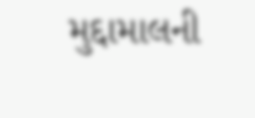મુદ્દામાલની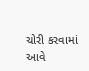ચોરી કરવામાં આવે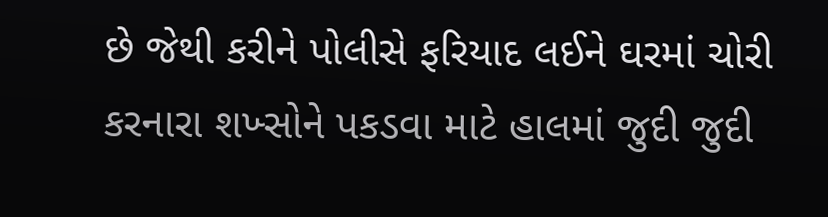છે જેથી કરીને પોલીસે ફરિયાદ લઈને ઘરમાં ચોરી કરનારા શખ્સોને પકડવા માટે હાલમાં જુદી જુદી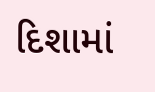દિશામાં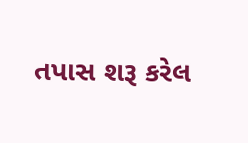તપાસ શરૂ કરેલ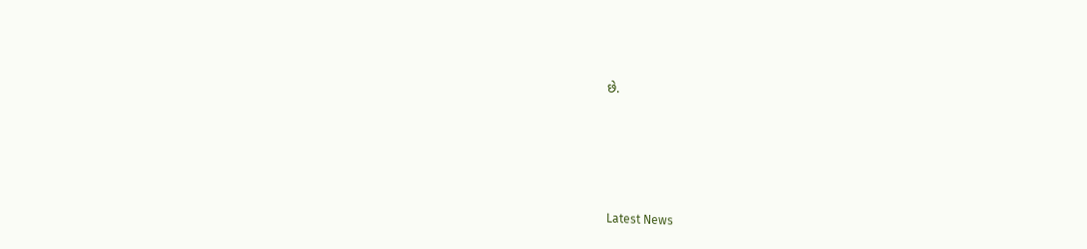છે.






Latest News